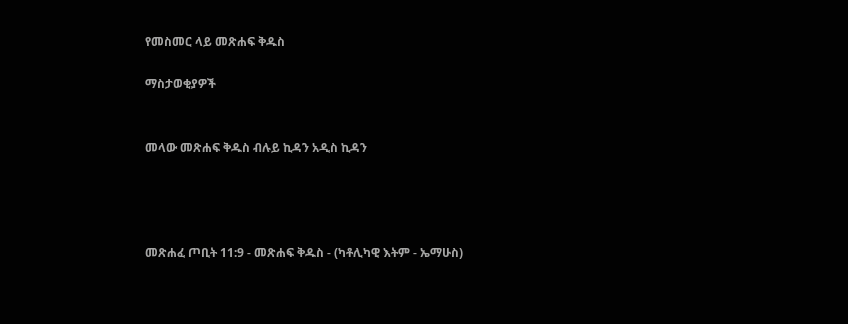የመስመር ላይ መጽሐፍ ቅዱስ

ማስታወቂያዎች


መላው መጽሐፍ ቅዱስ ብሉይ ኪዳን አዲስ ኪዳን




መጽሐፈ ጦቢት 11:9 - መጽሐፍ ቅዱስ - (ካቶሊካዊ እትም - ኤማሁስ)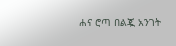ሐና ሮጣ በልጇ አንገት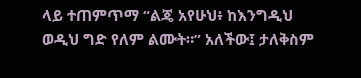ላይ ተጠምጥማ “ልጄ አየሁህ፥ ከእንግዲህ ወዲህ ግድ የለም ልሙት።” አለችው፤ ታለቅስም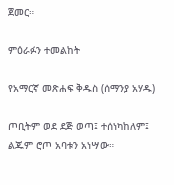ጀመር።

ምዕራፉን ተመልከት

የአማርኛ መጽሐፍ ቅዱስ (ሰማንያ አሃዱ)

ጦቢትም ወደ ደጅ ወጣ፤ ተሰነካከለም፤ ልጁም ሮጦ አባቱን አነሣው።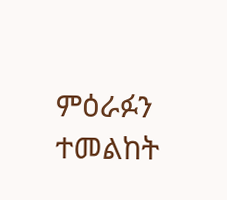ምዕራፉን ተመልከት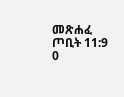መጽሐፈ ጦቢት 11:9
0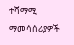ተሻማሚ ማመሳሰሪያዎች